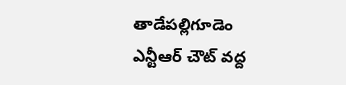తాడేపల్లిగూడెం
ఎన్టీఆర్ చౌట్ వద్ద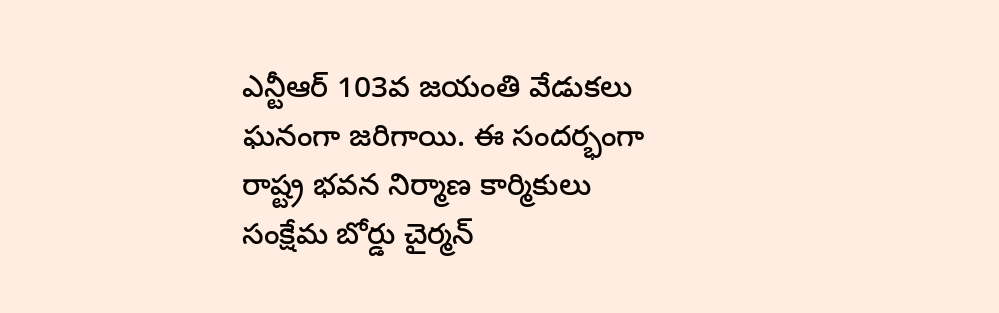ఎన్టీఆర్ 103వ జయంతి వేడుకలు ఘనంగా జరిగాయి. ఈ సందర్భంగా రాష్ట్ర భవన నిర్మాణ కార్మికులు సంక్షేమ బోర్డు చైర్మన్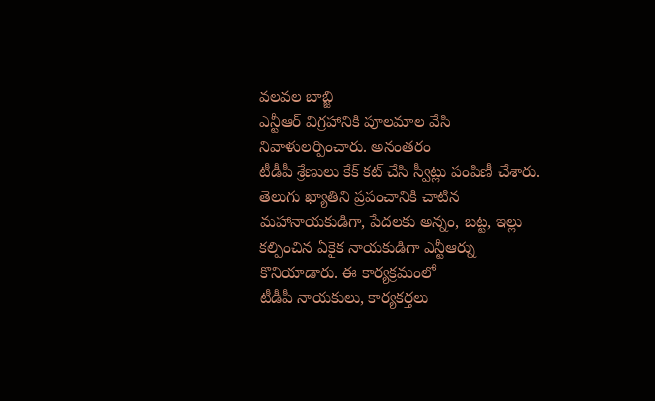వలవల బాబ్జి
ఎన్టీఆర్ విగ్రహానికి పూలమాల వేసి నివాళులర్పించారు. అనంతరం
టీడీపీ శ్రేణులు కేక్ కట్ చేసి స్వీట్లు పంపిణీ చేశారు. తెలుగు ఖ్యాతిని ప్రపంచానికి చాటిన మహానాయకుడిగా, పేదలకు అన్నం, బట్ట, ఇల్లు కల్పించిన ఏకైక నాయకుడిగా ఎన్టీఆర్ను కొనియాడారు. ఈ కార్యక్రమంలో
టీడీపీ నాయకులు, కార్యకర్తలు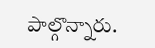పాల్గొన్నారు.